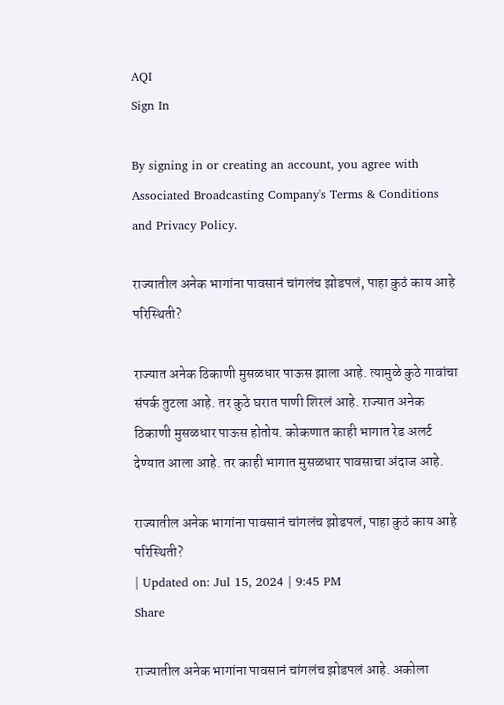AQI
Sign In

By signing in or creating an account, you agree with Associated Broadcasting Company's Terms & Conditions and Privacy Policy.

राज्यातील अनेक भागांना पावसानं चांगलंच झोडपलं, पाहा कुठं काय आहे परिस्थिती?

राज्यात अनेक ठिकाणी मुसळधार पाऊस झाला आहे. त्यामुळे कुठे गावांचा संपर्क तुटला आहे. तर कुठे घरात पाणी शिरलं आहे. राज्यात अनेक ठिकाणी मुसळधार पाऊस होतोय. कोकणात काही भागात रेड अलर्ट देण्यात आला आहे. तर काही भागात मुसळधार पावसाचा अंदाज आहे.

राज्यातील अनेक भागांना पावसानं चांगलंच झोडपलं, पाहा कुठं काय आहे परिस्थिती?
| Updated on: Jul 15, 2024 | 9:45 PM
Share

राज्यातील अनेक भागांना पावसानं चांगलंच झोडपलं आहे. अकोला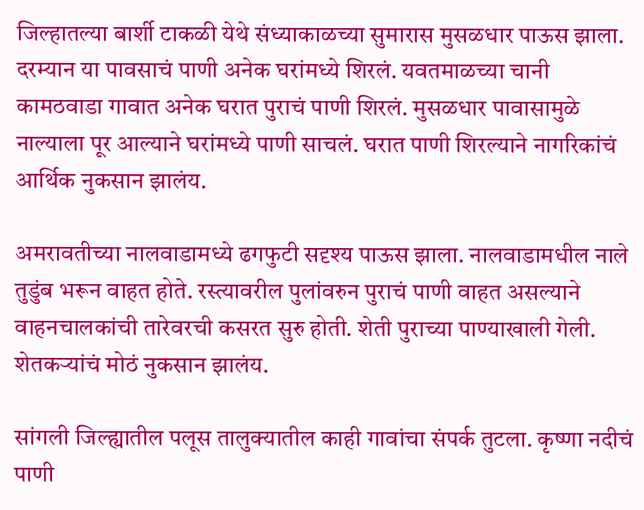जिल्हातल्या बार्शी टाकळी येथे संध्याकाळच्या सुमारास मुसळधार पाऊस झाला. दरम्यान या पावसाचं पाणी अनेक घरांमध्ये शिरलं. यवतमाळच्या चानी कामठवाडा गावात अनेक घरात पुराचं पाणी शिरलं. मुसळधार पावासामुळे नाल्याला पूर आल्याने घरांमध्ये पाणी साचलं. घरात पाणी शिरल्याने नागरिकांचं आर्थिक नुकसान झालंय.

अमरावतीच्या नालवाडामध्ये ढगफुटी सदृश्य पाऊस झाला. नालवाडामधील नाले तुडुंब भरून वाहत होते. रस्त्यावरील पुलांवरुन पुराचं पाणी वाहत असल्याने वाहनचालकांची तारेवरची कसरत सुरु होती. शेती पुराच्या पाण्याखाली गेली. शेतकऱ्यांचं मोठं नुकसान झालंय.

सांगली जिल्ह्यातील पलूस तालुक्यातील काही गावांचा संपर्क तुटला. कृष्णा नदीचं पाणी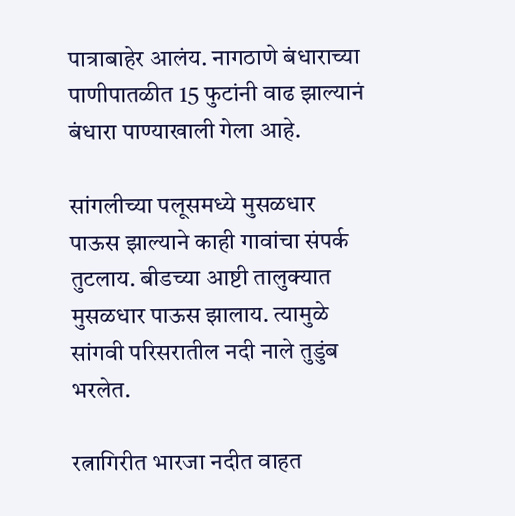पात्राबाहेर आलंय. नागठाणे बंधाराच्या पाणीपातळीत 15 फुटांनी वाढ झाल्यानं बंधारा पाण्याखाली गेला आहे.

सांगलीच्या पलूसमध्ये मुसळधार पाऊस झाल्याने काही गावांचा संपर्क तुटलाय. बीडच्या आष्टी तालुक्यात मुसळधार पाऊस झालाय. त्यामुळे सांगवी परिसरातील नदी नाले तुडुंब भरलेत.

रत्नागिरीत भारजा नदीत वाहत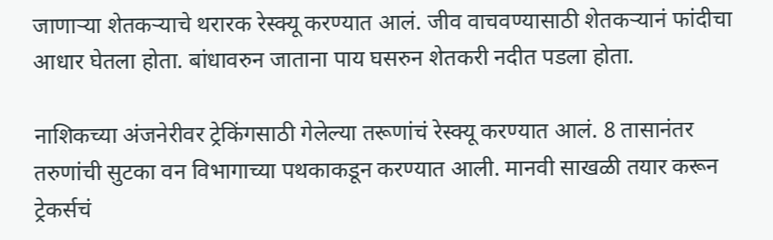जाणाऱ्या शेतकऱ्याचे थरारक रेस्क्यू करण्यात आलं. जीव वाचवण्यासाठी शेतकऱ्यानं फांदीचा आधार घेतला होता. बांधावरुन जाताना पाय घसरुन शेतकरी नदीत पडला होता.

नाशिकच्या अंजनेरीवर ट्रेकिंगसाठी गेलेल्या तरूणांचं रेस्क्यू करण्यात आलं. 8 तासानंतर तरुणांची सुटका वन विभागाच्या पथकाकडून करण्यात आली. मानवी साखळी तयार करून ट्रेकर्सचं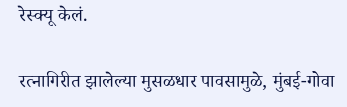रेस्क्यू केलं.

रत्नागिरीत झालेल्या मुसळधार पावसामुळे, मुंबई-गोवा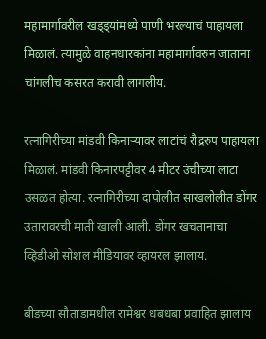महामार्गावरील खड्ड्यांमध्ये पाणी भरल्याचं पाहायला मिळालं. त्यामुळे वाहनधारकांना महामार्गावरुन जाताना चांगलीच कसरत करावी लागलीय.

रत्नागिरीच्या मांडवी किनाऱ्यावर लाटांचं रौद्ररुप पाहायला मिळालं. मांडवी किनारपट्टीवर 4 मीटर उंचीच्या लाटा उसळत होत्या. रत्नागिरीच्या दापोलीत साखलोलीत डोंगर उतारावरची माती खाली आली. डोंगर खचतानाचा व्हिडीओ सोशल मीडियावर व्हायरल झालाय.

बीडच्या सौताडामधील रामेश्वर धबधबा प्रवाहित झालाय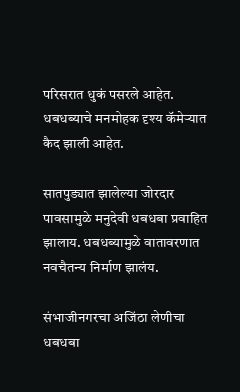परिसरात धुकं पसरले आहेत. धबधब्याचे मनमोहक दृश्य कॅमेऱ्यात कैद झाली आहेत.

सातपुड्यात झालेल्या जोरदार पावसामुळे मनुदेवी धबधबा प्रवाहित झालाय. धबधब्यामुळे वातावरणात नवचैतन्य निर्माण झालंय.

संभाजीनगरचा अजिंठा लेणीचा धबधबा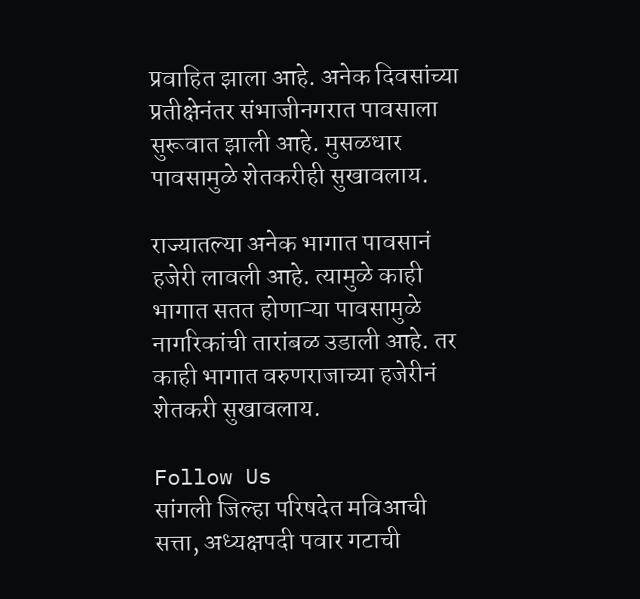प्रवाहित झाला आहे. अनेक दिवसांच्या प्रतीक्षेनंतर संभाजीनगरात पावसाला सुरूवात झाली आहे. मुसळधार पावसामुळे शेतकरीही सुखावलाय.

राज्यातल्या अनेक भागात पावसानं हजेरी लावली आहे. त्यामुळे काही भागात सतत होणाऱ्या पावसामुळे नागरिकांची तारांबळ उडाली आहे. तर काही भागात वरुणराजाच्या हजेरीनं शेतकरी सुखावलाय.

Follow Us
सांगली जिल्हा परिषदेत मविआची सत्ता, अध्यक्षपदी पवार गटाची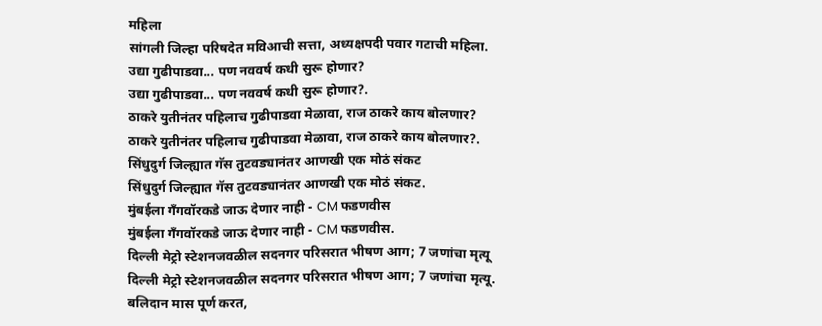महिला
सांगली जिल्हा परिषदेत मविआची सत्ता, अध्यक्षपदी पवार गटाची महिला.
उद्या गुढीपाडवा... पण नववर्ष कधी सुरू होणार?
उद्या गुढीपाडवा... पण नववर्ष कधी सुरू होणार?.
ठाकरे युतीनंतर पहिलाच गुढीपाडवा मेळावा, राज ठाकरे काय बोलणार?
ठाकरे युतीनंतर पहिलाच गुढीपाडवा मेळावा, राज ठाकरे काय बोलणार?.
सिंधुदुर्ग जिल्ह्यात गॅस तुटवड्यानंतर आणखी एक मोठं संकट
सिंधुदुर्ग जिल्ह्यात गॅस तुटवड्यानंतर आणखी एक मोठं संकट.
मुंबईला गँगवॉरकडे जाऊ देणार नाही - CM फडणवीस
मुंबईला गँगवॉरकडे जाऊ देणार नाही - CM फडणवीस.
दिल्ली मेट्रो स्टेशनजवळील सदनगर परिसरात भीषण आग; 7 जणांचा मृत्यू
दिल्ली मेट्रो स्टेशनजवळील सदनगर परिसरात भीषण आग; 7 जणांचा मृत्यू.
बलिदान मास पूर्ण करत,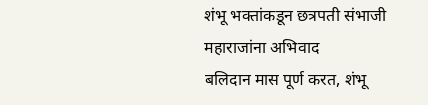शंभू भक्तांकडून छत्रपती संभाजी महाराजांना अभिवाद
बलिदान मास पूर्ण करत, शंभू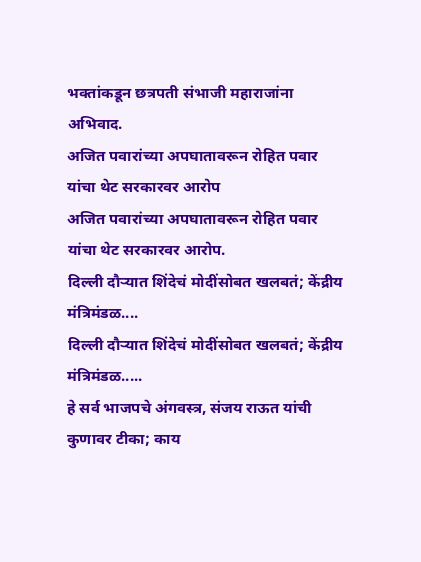भक्तांकडून छत्रपती संभाजी महाराजांना अभिवाद.
अजित पवारांच्या अपघातावरून रोहित पवार यांचा थेट सरकारवर आरोप
अजित पवारांच्या अपघातावरून रोहित पवार यांचा थेट सरकारवर आरोप.
दिल्ली दौऱ्यात शिंदेचं मोदींसोबत खलबतं; केंद्रीय मंत्रिमंडळ....
दिल्ली दौऱ्यात शिंदेचं मोदींसोबत खलबतं; केंद्रीय मंत्रिमंडळ.....
हे सर्व भाजपचे अंगवस्त्र, संजय राऊत यांची कुणावर टीका; काय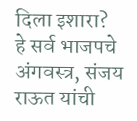दिला इशारा?
हे सर्व भाजपचे अंगवस्त्र, संजय राऊत यांची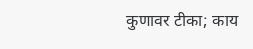कुणावर टीका; काय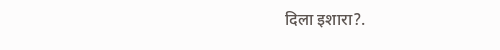दिला इशारा?.